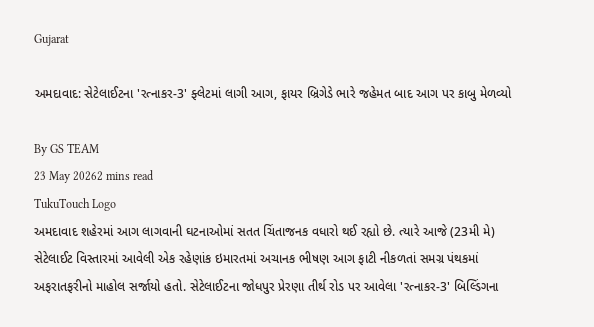Gujarat

અમદાવાદ: સેટેલાઈટના 'રત્નાકર-3' ફ્લેટમાં લાગી આગ, ફાયર બ્રિગેડે ભારે જહેમત બાદ આગ પર કાબુ મેળવ્યો

By GS TEAM
23 May 20262 mins read
TukuTouch Logo
અમદાવાદ શહેરમાં આગ લાગવાની ઘટનાઓમાં સતત ચિંતાજનક વધારો થઈ રહ્યો છે. ત્યારે આજે (23મી મે) સેટેલાઈટ વિસ્તારમાં આવેલી એક રહેણાંક ઇમારતમાં અચાનક ભીષણ આગ ફાટી નીકળતાં સમગ્ર પંથકમાં અફરાતફરીનો માહોલ સર્જાયો હતો. સેટેલાઈટના જોધપુર પ્રેરણા તીર્થ રોડ પર આવેલા 'રત્નાકર-3' બિલ્ડિંગના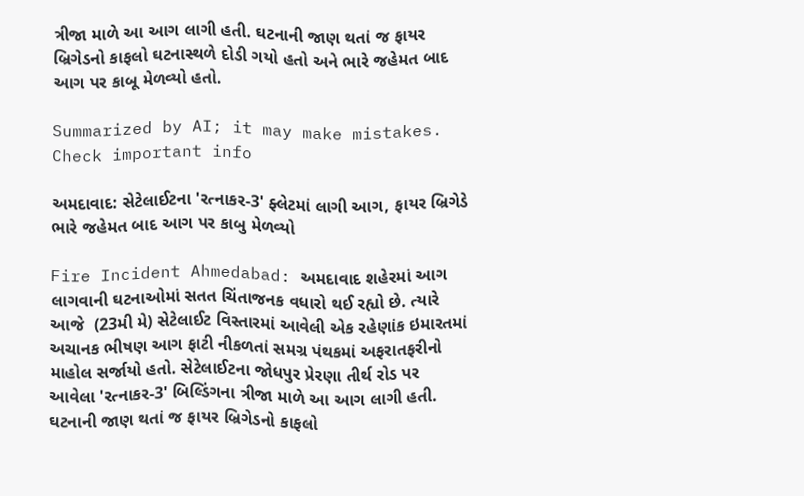ત્રીજા માળે આ આગ લાગી હતી. ઘટનાની જાણ થતાં જ ફાયર બ્રિગેડનો કાફલો ઘટનાસ્થળે દોડી ગયો હતો અને ભારે જહેમત બાદ આગ પર કાબૂ મેળવ્યો હતો.

Summarized by AI; it may make mistakes. Check important info

અમદાવાદ: સેટેલાઈટના 'રત્નાકર-3' ફ્લેટમાં લાગી આગ, ફાયર બ્રિગેડે ભારે જહેમત બાદ આગ પર કાબુ મેળવ્યો

Fire Incident Ahmedabad: અમદાવાદ શહેરમાં આગ લાગવાની ઘટનાઓમાં સતત ચિંતાજનક વધારો થઈ રહ્યો છે. ત્યારે આજે  (23મી મે) સેટેલાઈટ વિસ્તારમાં આવેલી એક રહેણાંક ઇમારતમાં અચાનક ભીષણ આગ ફાટી નીકળતાં સમગ્ર પંથકમાં અફરાતફરીનો માહોલ સર્જાયો હતો. સેટેલાઈટના જોધપુર પ્રેરણા તીર્થ રોડ પર આવેલા 'રત્નાકર-3' બિલ્ડિંગના ત્રીજા માળે આ આગ લાગી હતી. ઘટનાની જાણ થતાં જ ફાયર બ્રિગેડનો કાફલો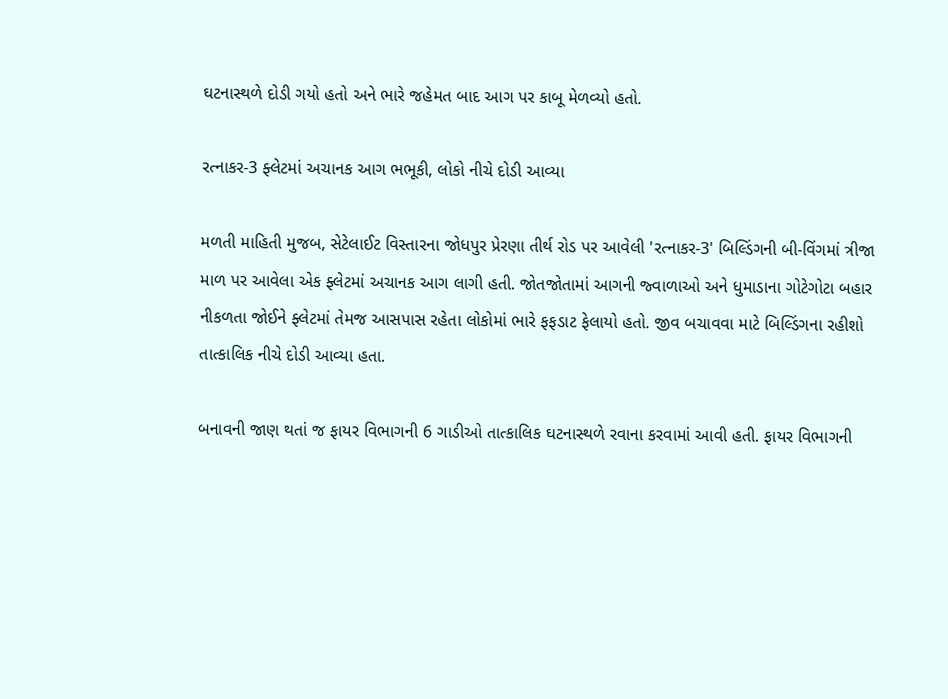ઘટનાસ્થળે દોડી ગયો હતો અને ભારે જહેમત બાદ આગ પર કાબૂ મેળવ્યો હતો.

રત્નાકર-3 ફ્લેટમાં અચાનક આગ ભભૂકી, લોકો નીચે દોડી આવ્યા

મળતી માહિતી મુજબ, સેટેલાઈટ વિસ્તારના જોધપુર પ્રેરણા તીર્થ રોડ પર આવેલી 'રત્નાકર-3' બિલ્ડિંગની બી-વિંગમાં ત્રીજા માળ પર આવેલા એક ફ્લેટમાં અચાનક આગ લાગી હતી. જોતજોતામાં આગની જ્વાળાઓ અને ધુમાડાના ગોટેગોટા બહાર નીકળતા જોઈને ફ્લેટમાં તેમજ આસપાસ રહેતા લોકોમાં ભારે ફફડાટ ફેલાયો હતો. જીવ બચાવવા માટે બિલ્ડિંગના રહીશો તાત્કાલિક નીચે દોડી આવ્યા હતા.

બનાવની જાણ થતાં જ ફાયર વિભાગની 6 ગાડીઓ તાત્કાલિક ઘટનાસ્થળે રવાના કરવામાં આવી હતી. ફાયર વિભાગની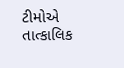ટીમોએ તાત્કાલિક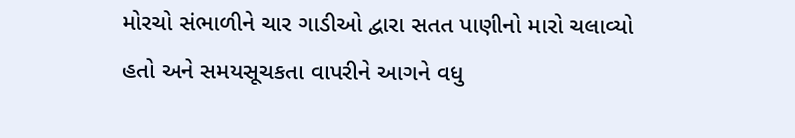મોરચો સંભાળીને ચાર ગાડીઓ દ્વારા સતત પાણીનો મારો ચલાવ્યો હતો અને સમયસૂચકતા વાપરીને આગને વધુ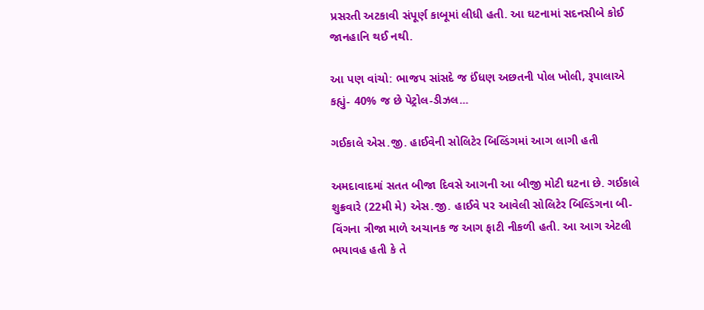પ્રસરતી અટકાવી સંપૂર્ણ કાબૂમાં લીધી હતી. આ ઘટનામાં સદનસીબે કોઈ જાનહાનિ થઈ નથી.

આ પણ વાંચો: ભાજપ સાંસદે જ ઈંધણ અછતની પોલ ખોલી, રૂપાલાએ કહ્યું- 40% જ છે પેટ્રોલ-ડીઝલ...

ગઈકાલે એસ.જી. હાઈવેની સોલિટેર બિલ્ડિંગમાં આગ લાગી હતી

અમદાવાદમાં સતત બીજા દિવસે આગની આ બીજી મોટી ઘટના છે. ગઈકાલે શુક્રવારે (22મી મે) એસ.જી. હાઈવે પર આવેલી સોલિટેર બિલ્ડિંગના બી-વિંગના ત્રીજા માળે અચાનક જ આગ ફાટી નીકળી હતી. આ આગ એટલી ભયાવહ હતી કે તે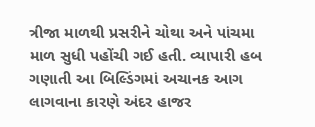ત્રીજા માળથી પ્રસરીને ચોથા અને પાંચમા માળ સુધી પહોંચી ગઈ હતી. વ્યાપારી હબ ગણાતી આ બિલ્ડિંગમાં અચાનક આગ લાગવાના કારણે અંદર હાજર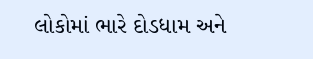લોકોમાં ભારે દોડધામ અને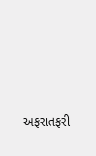અફરાતફરી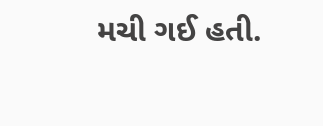મચી ગઈ હતી.